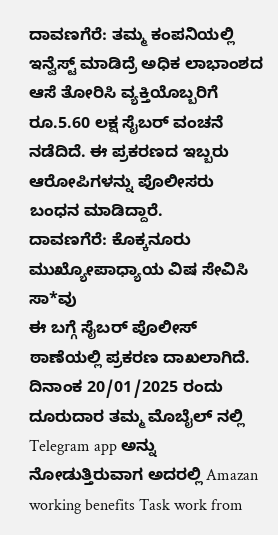ದಾವಣಗೆರೆ: ತಮ್ಮ ಕಂಪನಿಯಲ್ಲಿ ಇನ್ವೆಸ್ಟ್ ಮಾಡಿದ್ರೆ ಅಧಿಕ ಲಾಭಾಂಶದ ಆಸೆ ತೋರಿಸಿ ವ್ಯಕ್ತಿಯೊಬ್ಬರಿಗೆ ರೂ.5.60 ಲಕ್ಷ ಸೈಬರ್ ವಂಚನೆ ನಡೆದಿದೆ. ಈ ಪ್ರಕರಣದ ಇಬ್ಬರು ಆರೋಪಿಗಳನ್ನು ಪೊಲೀಸರು ಬಂಧನ ಮಾಡಿದ್ದಾರೆ.
ದಾವಣಗೆರೆ: ಕೊಕ್ಕನೂರು ಮುಖ್ಯೋಪಾಧ್ಯಾಯ ವಿಷ ಸೇವಿಸಿ ಸಾ*ವು
ಈ ಬಗ್ಗೆ ಸೈಬರ್ ಪೊಲೀಸ್ ಠಾಣೆಯಲ್ಲಿ ಪ್ರಕರಣ ದಾಖಲಾಗಿದೆ. ದಿನಾಂಕ 20/01/2025 ರಂದು ದೂರುದಾರ ತಮ್ಮ ಮೊಬೈಲ್ ನಲ್ಲಿ Telegram app ಅನ್ನು ನೋಡುತ್ತಿರುವಾಗ ಅದರಲ್ಲಿ Amazan working benefits Task work from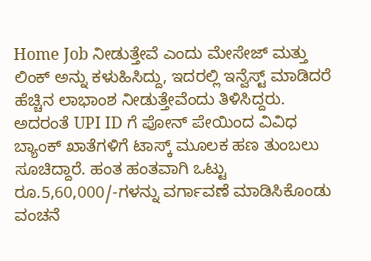Home Job ನೀಡುತ್ತೇವೆ ಎಂದು ಮೇಸೇಜ್ ಮತ್ತು ಲಿಂಕ್ ಅನ್ನು ಕಳುಹಿಸಿದ್ದು, ಇದರಲ್ಲಿ ಇನ್ವೆಸ್ಟ್ ಮಾಡಿದರೆ ಹೆಚ್ಚಿನ ಲಾಭಾಂಶ ನೀಡುತ್ತೇವೆಂದು ತಿಳಿಸಿದ್ದರು.
ಅದರಂತೆ UPI ID ಗೆ ಪೋನ್ ಪೇಯಿಂದ ವಿವಿಧ ಬ್ಯಾಂಕ್ ಖಾತೆಗಳಿಗೆ ಟಾಸ್ಕ್ ಮೂಲಕ ಹಣ ತುಂಬಲು ಸೂಚಿದ್ದಾರೆ. ಹಂತ ಹಂತವಾಗಿ ಒಟ್ಟು ರೂ.5,60,000/-ಗಳನ್ನು ವರ್ಗಾವಣೆ ಮಾಡಿಸಿಕೊಂಡು ವಂಚನೆ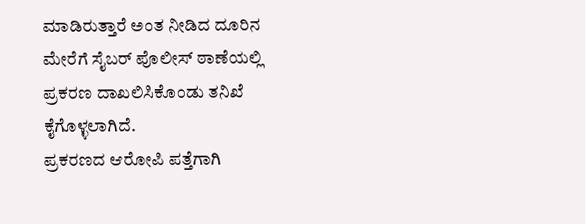ಮಾಡಿರುತ್ತಾರೆ ಅಂತ ನೀಡಿದ ದೂರಿನ ಮೇರೆಗೆ ಸೈಬರ್ ಪೊಲೀಸ್ ಠಾಣೆಯಲ್ಲಿ ಪ್ರಕರಣ ದಾಖಲಿಸಿಕೊಂಡು ತನಿಖೆ ಕೈಗೊಳ್ಳಲಾಗಿದೆ.
ಪ್ರಕರಣದ ಆರೋಪಿ ಪತ್ತೆಗಾಗಿ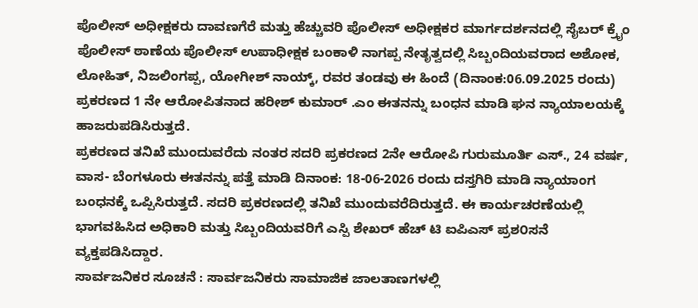ಪೊಲೀಸ್ ಅಧೀಕ್ಷಕರು ದಾವಣಗೆರೆ ಮತ್ತು ಹೆಚ್ಚುವರಿ ಪೊಲೀಸ್ ಅಧೀಕ್ಷಕರ ಮಾರ್ಗದರ್ಶನದಲ್ಲಿ ಸೈಬರ್ ಕ್ರೈಂ ಪೊಲೀಸ್ ಠಾಣೆಯ ಪೊಲೀಸ್ ಉಪಾಧೀಕ್ಷಕ ಬಂಕಾಳಿ ನಾಗಪ್ಪ ನೇತೃತ್ವದಲ್ಲಿ ಸಿಬ್ಬಂದಿಯವರಾದ ಅಶೋಕ, ಲೋಹಿತ್, ನಿಜಲಿಂಗಪ್ಪ, ಯೋಗೀಶ್ ನಾಯ್ಕ್, ರವರ ತಂಡವು ಈ ಹಿಂದೆ (ದಿನಾಂಕ:06.09.2025 ರಂದು) ಪ್ರಕರಣದ 1 ನೇ ಆರೋಪಿತನಾದ ಹರೀಶ್ ಕುಮಾರ್ .ಎಂ ಈತನನ್ನು ಬಂಧನ ಮಾಡಿ ಘನ ನ್ಯಾಯಾಲಯಕ್ಕೆ ಹಾಜರುಪಡಿಸಿರುತ್ತದೆ.
ಪ್ರಕರಣದ ತನಿಖೆ ಮುಂದುವರೆದು ನಂತರ ಸದರಿ ಪ್ರಕರಣದ 2ನೇ ಆರೋಪಿ ಗುರುಮೂರ್ತಿ ಎಸ್., 24 ವರ್ಷ, ವಾಸ- ಬೆಂಗಳೂರು ಈತನನ್ನು ಪತ್ತೆ ಮಾಡಿ ದಿನಾಂಕ: 18-06-2026 ರಂದು ದಸ್ತಗಿರಿ ಮಾಡಿ ನ್ಯಾಯಾಂಗ ಬಂಧನಕ್ಕೆ ಒಪ್ಪಿಸಿರುತ್ತದೆ. ಸದರಿ ಪ್ರಕರಣದಲ್ಲಿ ತನಿಖೆ ಮುಂದುವರೆದಿರುತ್ತದೆ. ಈ ಕಾರ್ಯಚರಣೆಯಲ್ಲಿ ಭಾಗವಹಿಸಿದ ಅಧಿಕಾರಿ ಮತ್ತು ಸಿಬ್ಬಂದಿಯವರಿಗೆ ಎಸ್ಪಿ ಶೇಖರ್ ಹೆಚ್ ಟಿ ಐಪಿಎಸ್ ಪ್ರಶ೦ಸನೆ ವ್ಯಕ್ತಪಡಿಸಿದ್ದಾರ.
ಸಾರ್ವಜನಿಕರ ಸೂಚನೆ : ಸಾರ್ವಜನಿಕರು ಸಾಮಾಜಿಕ ಜಾಲತಾಣಗಳಲ್ಲಿ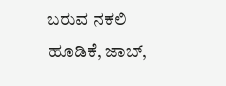ಬರುವ ನಕಲಿ ಹೂಡಿಕೆ, ಜಾಬ್,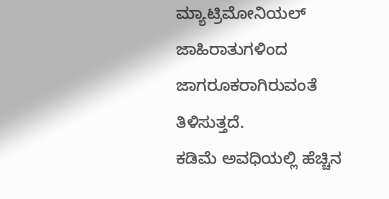ಮ್ಯಾಟ್ರಿಮೋನಿಯಲ್ ಜಾಹಿರಾತುಗಳಿಂದ ಜಾಗರೂಕರಾಗಿರುವಂತೆ ತಿಳಿಸುತ್ತದೆ.
ಕಡಿಮೆ ಅವಧಿಯಲ್ಲಿ ಹೆಚ್ಚಿನ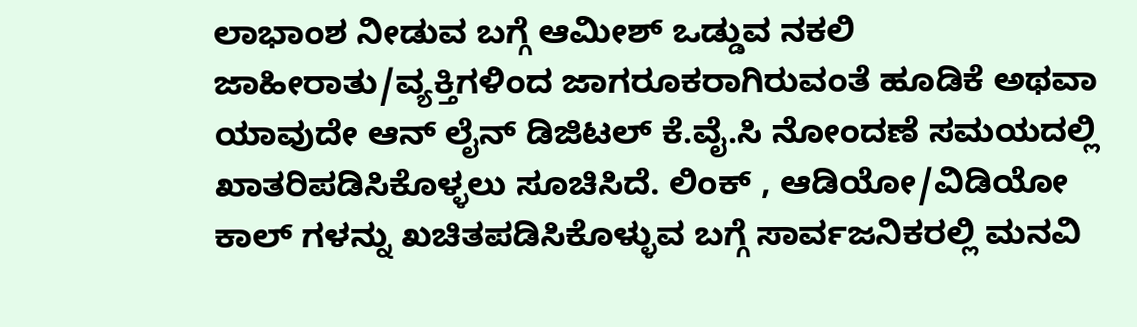ಲಾಭಾಂಶ ನೀಡುವ ಬಗ್ಗೆ ಆಮೀಶ್ ಒಡ್ಡುವ ನಕಲಿ ಜಾಹೀರಾತು/ವ್ಯಕ್ತಿಗಳಿಂದ ಜಾಗರೂಕರಾಗಿರುವಂತೆ ಹೂಡಿಕೆ ಅಥವಾ ಯಾವುದೇ ಆನ್ ಲೈನ್ ಡಿಜಿಟಲ್ ಕೆ.ವೈ.ಸಿ ನೋಂದಣೆ ಸಮಯದಲ್ಲಿ ಖಾತರಿಪಡಿಸಿಕೊಳ್ಳಲು ಸೂಚಿಸಿದೆ. ಲಿಂಕ್ , ಆಡಿಯೋ/ವಿಡಿಯೋ ಕಾಲ್ ಗಳನ್ನು ಖಚಿತಪಡಿಸಿಕೊಳ್ಳುವ ಬಗ್ಗೆ ಸಾರ್ವಜನಿಕರಲ್ಲಿ ಮನವಿ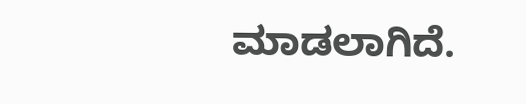ಮಾಡಲಾಗಿದೆ.